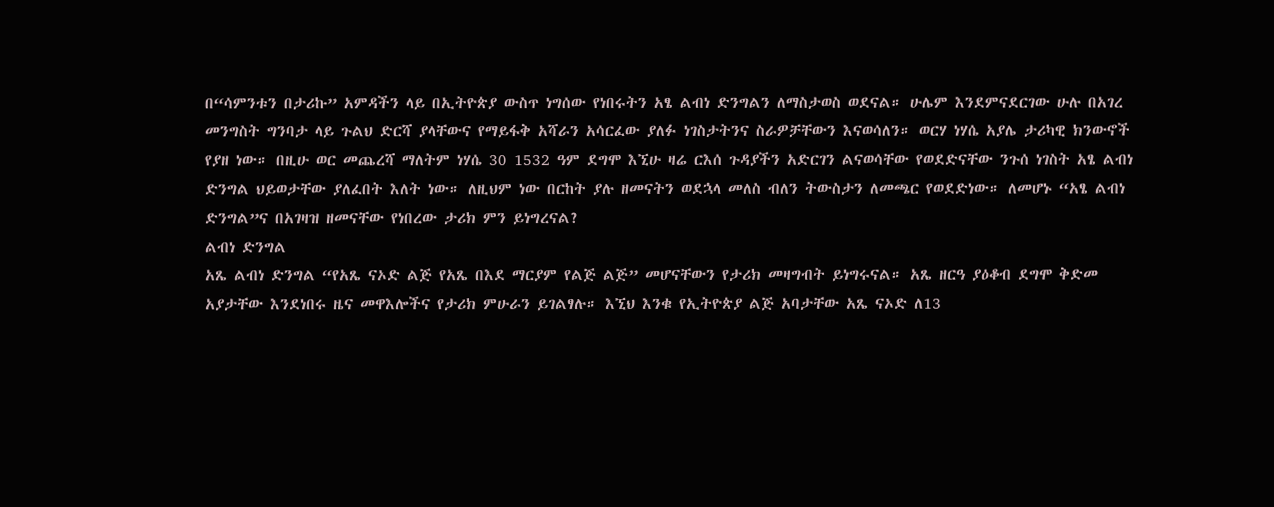በ“ሳምንቱን በታሪኩ” አምዳችን ላይ በኢትዮጵያ ውስጥ ነግሰው የነበሩትን አፄ ልብነ ድንግልን ለማስታወስ ወደናል። ሁሌም እንደምናደርገው ሁሉ በአገረ መንግስት ግንባታ ላይ ጉልህ ድርሻ ያላቸውና የማይፋቅ አሻራን አሳርፈው ያለፉ ነገስታትንና ስራዎቻቸውን እናወሳለን። ወርሃ ነሃሴ አያሌ ታሪካዊ ክንውኖች የያዘ ነው። በዚሁ ወር መጨረሻ ማለትም ነሃሴ 30 1532 ዓም ደግሞ እኚሁ ዛሬ ርእሰ ጉዳያችን አድርገን ልናወሳቸው የወደድናቸው ንጉሰ ነገስት አፄ ልብነ ድንግል ህይወታቸው ያለፈበት እለት ነው። ለዚህም ነው በርከት ያሉ ዘመናትን ወደኋላ መለስ ብለን ትውስታን ለመጫር የወደድነው። ለመሆኑ “አፄ ልብነ ድንግል”ና በአገዛዝ ዘመናቸው የነበረው ታሪክ ምን ይነግረናል?
ልብነ ድንግል
አጼ ልብነ ድንግል “የአጼ ናኦድ ልጅ የአጼ በእደ ማርያም የልጅ ልጅ” መሆናቸውን የታሪክ መዛግብት ይነግሩናል። አጼ ዘርዓ ያዕቆብ ደግሞ ቅድመ አያታቸው እንደነበሩ ዜና መዋእሎችና የታሪክ ምሁራን ይገልፃሉ። እኚህ እንቁ የኢትዮጵያ ልጅ አባታቸው አጼ ናኦድ ለ13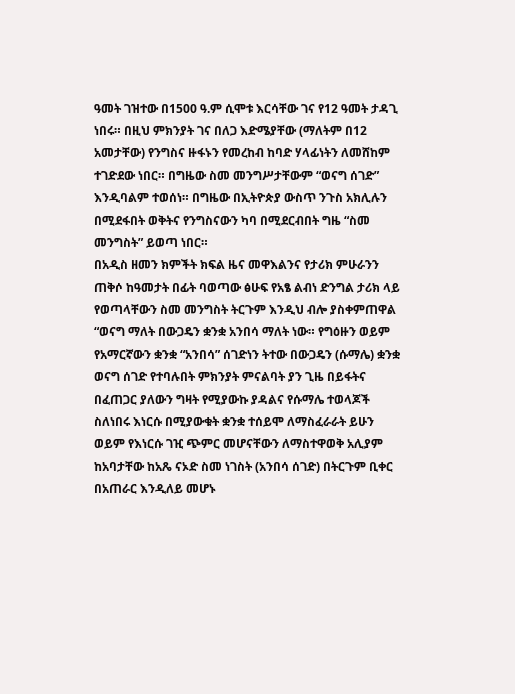ዓመት ገዝተው በ1500 ዓ.ም ሲሞቱ እርሳቸው ገና የ12 ዓመት ታዳጊ ነበሩ። በዚህ ምክንያት ገና በለጋ እድሜያቸው (ማለትም በ12 አመታቸው) የንግስና ዙፋኑን የመረከብ ከባድ ሃላፊነትን ለመሸከም ተገድደው ነበር። በግዜው ስመ መንግሥታቸውም “ወናግ ሰገድ” እንዲባልም ተወሰነ። በግዜው በኢትዮጵያ ውስጥ ንጉስ አክሊሉን በሚደፋበት ወቅትና የንግስናውን ካባ በሚደርብበት ግዜ “ስመ መንግስት” ይወጣ ነበር።
በአዲስ ዘመን ክምችት ክፍል ዜና መዋእልንና የታሪክ ምሁራንን ጠቅሶ ከዓመታት በፊት ባወጣው ፅሁፍ የአፄ ልብነ ድንግል ታሪክ ላይ የወጣላቸውን ስመ መንግስት ትርጉም እንዲህ ብሎ ያስቀምጠዋል “ወናግ ማለት በውጋዴን ቋንቋ አንበሳ ማለት ነው። የግዕዙን ወይም የአማርኛውን ቋንቋ “አንበሳ” ሰገድነን ትተው በውጋዴን (ሱማሌ) ቋንቋ ወናግ ሰገድ የተባሉበት ምክንያት ምናልባት ያን ጊዜ በይፋትና በፈጠጋር ያለውን ግዛት የሚያውኩ ያዳልና የሱማሌ ተወላጆች ስለነበሩ እነርሱ በሚያውቁት ቋንቋ ተሰይሞ ለማስፈራራት ይሁን ወይም የእነርሱ ገዢ ጭምር መሆናቸውን ለማስተዋወቅ አሊያም ከአባታቸው ከአጼ ናኦድ ስመ ነገስት (አንበሳ ሰገድ) በትርጉም ቢቀር በአጠራር እንዲለይ መሆኑ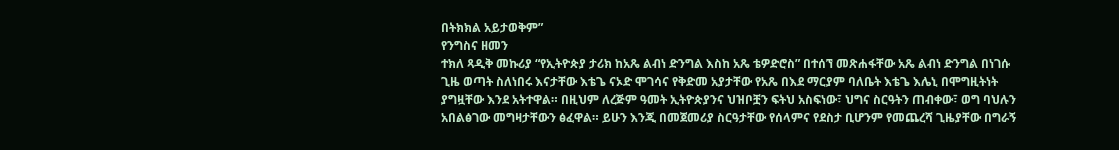በትክክል አይታወቅም”
የንግስና ዘመን
ተክለ ጻዲቅ መኩሪያ “የኢትዮጵያ ታሪክ ከአጼ ልብነ ድንግል እስከ አጼ ቴዎድሮስ” በተሰኘ መጽሐፋቸው አጼ ልብነ ድንግል በነገሱ ጊዜ ወጣት ስለነበሩ እናታቸው እቴጌ ናኦድ ሞገሳና የቅድመ አያታቸው የአጼ በእደ ማርያም ባለቤት እቴጌ እሌኒ በሞግዚትነት ያግዟቸው እንደ አትተዋል። በዚህም ለረጅም ዓመት ኢትዮጵያንና ህዝቦቿን ፍትህ አስፍነው፣ ህግና ስርዓትን ጠብቀው፣ ወግ ባህሉን አበልፅገው መግዛታቸውን ፅፈዋል። ይሁን እንጂ በመጀመሪያ ስርዓታቸው የሰላምና የደስታ ቢሆንም የመጨረሻ ጊዜያቸው በግራኝ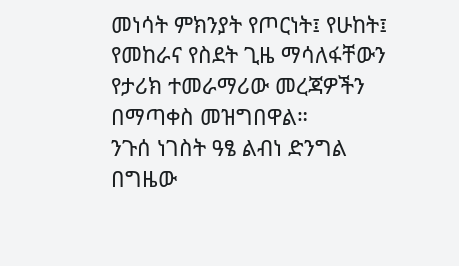መነሳት ምክንያት የጦርነት፤ የሁከት፤ የመከራና የስደት ጊዜ ማሳለፋቸውን የታሪክ ተመራማሪው መረጃዎችን በማጣቀስ መዝግበዋል።
ንጉሰ ነገስት ዓፄ ልብነ ድንግል በግዜው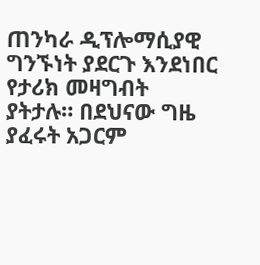ጠንካራ ዲፕሎማሲያዊ ግንኙነት ያደርጉ እንደነበር የታሪክ መዛግብት ያትታሉ። በደህናው ግዜ ያፈሩት አጋርም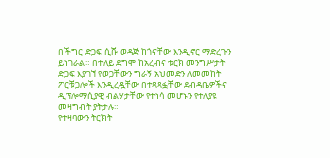በችግር ድጋፍ ሲሹ ወዳጅ ከጎናቸው እንዲኖር ማድረጉን ይነገራል። በተለይ ደግሞ ከአረብና ቱርክ መንግሥታት ድጋፍ እያገኘ የወጋቸውን ግራኝ አህመድን ለመመከት ፖርቹጋሎች እንዲረዷቸው በተጻጻፏቸው ደብዳቤዎችና ዲፕሎማሲያዊ ብልሃታቸው የተነሳ መሆኑን የተለያዩ መዛግብት ያትታሉ።
የተዛባውን ትርክት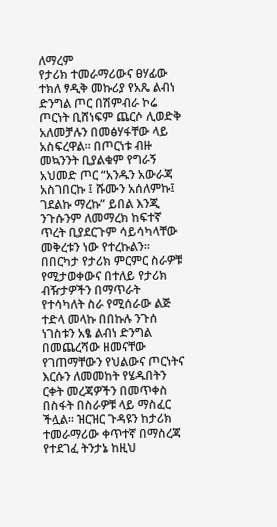ለማረም
የታሪክ ተመራማሪውና ፀሃፊው ተክለ ፃዲቅ መኩሪያ የአጼ ልብነ ድንግል ጦር በሽምብራ ኮሬ ጦርነት ቢሸነፍም ጨርሶ ሊወድቅ አለመቻሉን በመፅሃፋቸው ላይ አስፍረዋል። በጦርነቱ ብዙ መኳንንት ቢያልቁም የግራኝ አህመድ ጦር “አንዱን አውራጃ አስገበርኩ ፤ ሹሙን አሰለምኩ፤ ገደልኩ ማረኩ” ይበል እንጂ ንጉሱንም ለመማረክ ከፍተኛ ጥረት ቢያደርጉም ሳይሳካላቸው መቅረቱን ነው የተረኩልን።
በበርካታ የታሪክ ምርምር ስራዎቹ የሚታወቀውና በተለይ የታሪክ ብዥታዎችን በማጥራት የተሳካለት ስራ የሚሰራው ልጅ ተድላ መላኩ በበኩሉ ንጉሰ ነገስቱን አፄ ልብነ ድንግል በመጨረሻው ዘመናቸው የገጠማቸውን የህልውና ጦርነትና እርሱን ለመመከት የሄዱበትን ርቀት መረጃዎችን በመጥቀስ በስፋት በስራዎቹ ላይ ማስፈር ችሏል። ዝርዝር ጉዳዩን ከታሪክ ተመራማሪው ቀጥተኛ በማስረጃ የተደገፈ ትንታኔ ከዚህ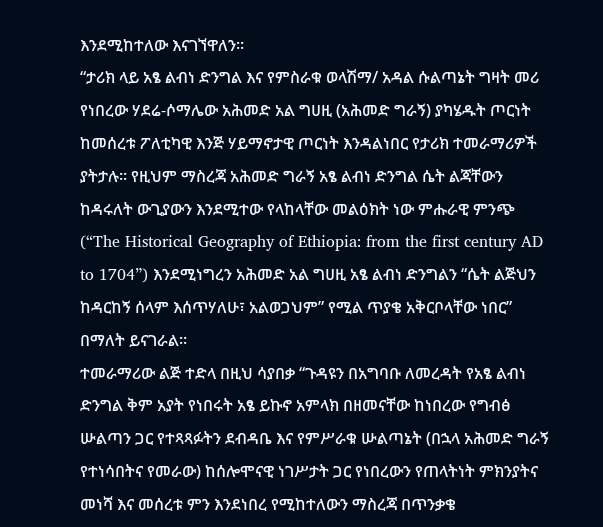እንደሚከተለው እናገኘዋለን።
“ታሪክ ላይ አፄ ልብነ ድንግል እና የምስራቁ ወላሽማ/ አዳል ሱልጣኔት ግዛት መሪ የነበረው ሃደሬ-ሶማሌው አሕመድ አል ግሀዚ (አሕመድ ግራኝ) ያካሄዱት ጦርነት ከመሰረቱ ፖለቲካዊ እንጅ ሃይማኖታዊ ጦርነት እንዳልነበር የታሪክ ተመራማሪዎች ያትታሉ። የዚህም ማስረጃ አሕመድ ግራኝ አፄ ልብነ ድንግል ሴት ልጃቸውን ከዳሩለት ውጊያውን እንደሚተው የላከላቸው መልዕክት ነው ምሑራዊ ምንጭ (“The Historical Geography of Ethiopia: from the first century AD to 1704”) እንደሚነግረን አሕመድ አል ግሀዚ አፄ ልብነ ድንግልን “ሴት ልጅህን ከዳርከኝ ሰላም እሰጥሃለሁ፣ አልወጋህም” የሚል ጥያቄ አቅርቦላቸው ነበር” በማለት ይናገራል።
ተመራማሪው ልጅ ተድላ በዚህ ሳያበቃ “ጉዳዩን በአግባቡ ለመረዳት የአፄ ልብነ ድንግል ቅም አያት የነበሩት አፄ ይኩኖ አምላክ በዘመናቸው ከነበረው የግብፅ ሡልጣን ጋር የተጻጻፉትን ደብዳቤ እና የምሥራቁ ሡልጣኔት (በኋላ አሕመድ ግራኝ የተነሳበትና የመራው) ከሰሎሞናዊ ነገሥታት ጋር የነበረውን የጠላትነት ምክንያትና መነሻ እና መሰረቱ ምን እንደነበረ የሚከተለውን ማስረጃ በጥንቃቄ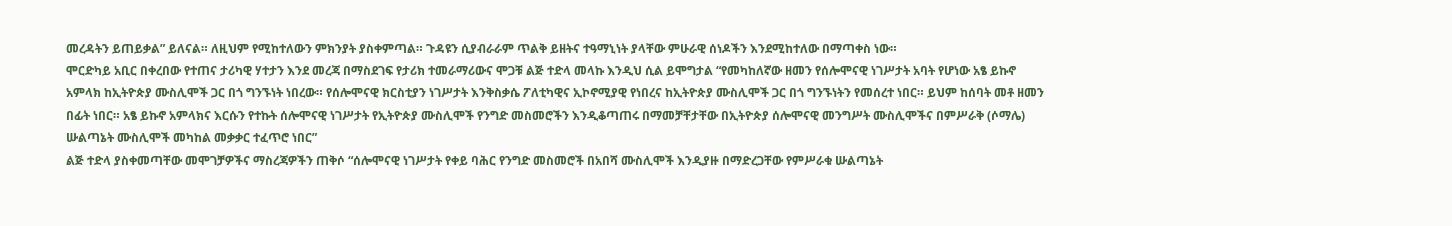መረዳትን ይጠይቃል” ይለናል። ለዚህም የሚከተለውን ምክንያት ያስቀምጣል። ጉዳዩን ሲያብራራም ጥልቅ ይዘትና ተዓማኒነት ያላቸው ምሁራዊ ሰነዶችን እንደሚከተለው በማጣቀስ ነው።
ሞርድካይ አቢር በቀረበው የተጠና ታሪካዊ ሃተታን እንደ መረጃ በማስደገፍ የታሪክ ተመራማሪውና ሞጋቹ ልጅ ተድላ መላኩ እንዲህ ሲል ይሞግታል “የመካከለኛው ዘመን የሰሎሞናዊ ነገሥታት አባት የሆነው አፄ ይኩኖ አምላክ ከኢትዮጵያ ሙስሊሞች ጋር በጎ ግንኙነት ነበረው። የሰሎሞናዊ ክርስቲያን ነገሥታት እንቅስቃሴ ፖለቲካዊና ኢኮኖሚያዊ የነበረና ከኢትዮጵያ ሙስሊሞች ጋር በጎ ግንኙነትን የመሰረተ ነበር። ይህም ከሰባት መቶ ዘመን በፊት ነበር። አፄ ይኩኖ አምላክና እርሱን የተኩት ሰሎሞናዊ ነገሥታት የኢትዮጵያ ሙስሊሞች የንግድ መስመሮችን እንዲቆጣጠሩ በማመቻቸታቸው በኢትዮጵያ ሰሎሞናዊ መንግሥት ሙስሊሞችና በምሥራቅ (ሶማሌ) ሡልጣኔት ሙስሊሞች መካከል መቃቃር ተፈጥሮ ነበር”
ልጅ ተድላ ያስቀመጣቸው መሞገቻዎችና ማስረጃዎችን ጠቅሶ “ሰሎሞናዊ ነገሥታት የቀይ ባሕር የንግድ መስመሮች በአበሻ ሙስሊሞች እንዲያዙ በማድረጋቸው የምሥራቁ ሡልጣኔት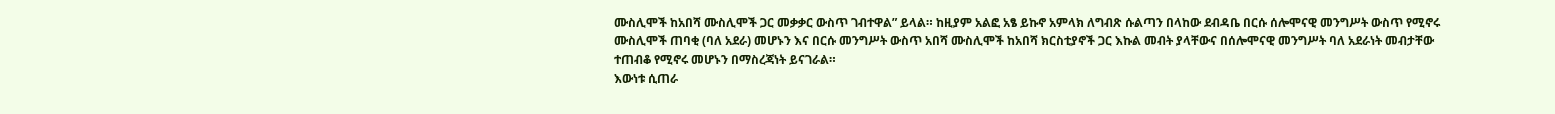ሙስሊሞች ከአበሻ ሙስሊሞች ጋር መቃቃር ውስጥ ገብተዋል” ይላል። ከዚያም አልፎ አፄ ይኩኖ አምላክ ለግብጽ ሱልጣን በላከው ደብዳቤ በርሱ ሰሎሞናዊ መንግሥት ውስጥ የሚኖሩ ሙስሊሞች ጠባቂ (ባለ አደራ) መሆኑን እና በርሱ መንግሥት ውስጥ አበሻ ሙስሊሞች ከአበሻ ክርስቲያኖች ጋር እኩል መብት ያላቸውና በሰሎሞናዊ መንግሥት ባለ አደራነት መብታቸው ተጠብቆ የሚኖሩ መሆኑን በማስረጃነት ይናገራል።
እውነቱ ሲጠራ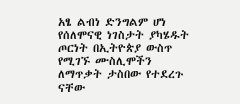አፄ ልብነ ድንግልም ሆነ የሰለሞናዊ ነገስታት ያካሄዱት ጦርነት በኢትዮጵያ ውስጥ የሚገኙ ሙስሊሞችን ለማጥቃት ታስበው የተደረጉ ናቸው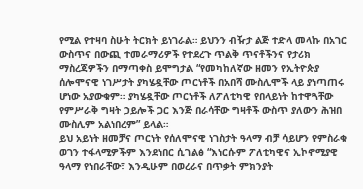የሚል የተዛባ ስሁት ትርክት ይነገራል። ይህንን ብዥታ ልጅ ተድላ መላኩ በአገር ውስጥና በውጪ ተመራማሪዎች የተደረጉ ጥልቅ ጥናቶችንና የታሪክ ማስረጃዎችን በማጣቀስ ይሞግታል “የመካከለኛው ዘመን የኢትዮጵያ ሰሎሞናዊ ነገሥታት ያካሄዷቸው ጦርነቶች በአበሻ ሙስሊሞች ላይ ያነጣጠሩ ሆነው አያውቁም። ያካሄዷቸው ጦርነቶች ለፖለቲካዊ የበላይነት ከተዋጓቸው የምሥራቅ ግዛት ኃይሎች ጋር እንጅ በራሳቸው ግዛቶች ውስጥ ያለውን ሕዝበ ሙስሊም አልነበረም” ይላል።
ይህ አይነት ዘመቻና ጦርነት የሰለሞናዊ ነገስታት ዓላማ ብቻ ሳይሆን የምስራቁ ወገን ተፋላሚዎችም እንደነበር ሲገልፅ “እነርሱም ፖለቲካዊና ኢኮኖሚያዊ ዓላማ የነበራቸው፣ እንዲሁም በወረራና በጥቃት ምክንያት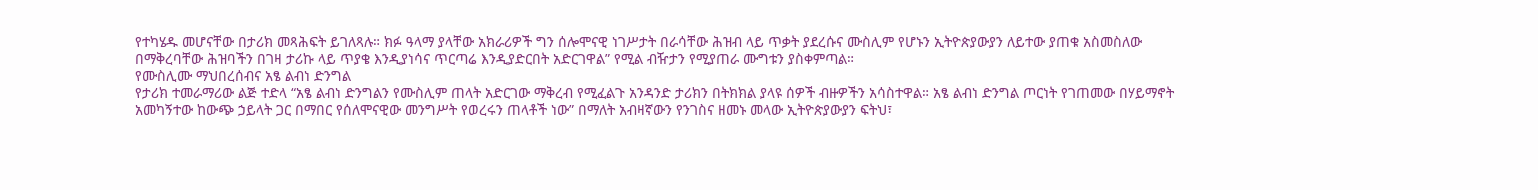የተካሄዱ መሆናቸው በታሪክ መጻሕፍት ይገለጻሉ። ክፉ ዓላማ ያላቸው አክራሪዎች ግን ሰሎሞናዊ ነገሥታት በራሳቸው ሕዝብ ላይ ጥቃት ያደረሱና ሙስሊም የሆኑን ኢትዮጵያውያን ለይተው ያጠቁ አስመስለው በማቅረባቸው ሕዝባችን በገዛ ታሪኩ ላይ ጥያቄ እንዲያነሳና ጥርጣሬ እንዲያድርበት አድርገዋል” የሚል ብዥታን የሚያጠራ ሙግቱን ያስቀምጣል።
የሙስሊሙ ማህበረሰብና አፄ ልብነ ድንግል
የታሪክ ተመራማሪው ልጅ ተድላ “አፄ ልብነ ድንግልን የሙስሊም ጠላት አድርገው ማቅረብ የሚፈልጉ አንዳንድ ታሪክን በትክክል ያላዩ ሰዎች ብዙዎችን አሳስተዋል። አፄ ልብነ ድንግል ጦርነት የገጠመው በሃይማኖት አመካኝተው ከውጭ ኃይላት ጋር በማበር የሰለሞናዊው መንግሥት የወረሩን ጠላቶች ነው” በማለት አብዛኛውን የንገስና ዘመኑ መላው ኢትዮጵያውያን ፍትህ፣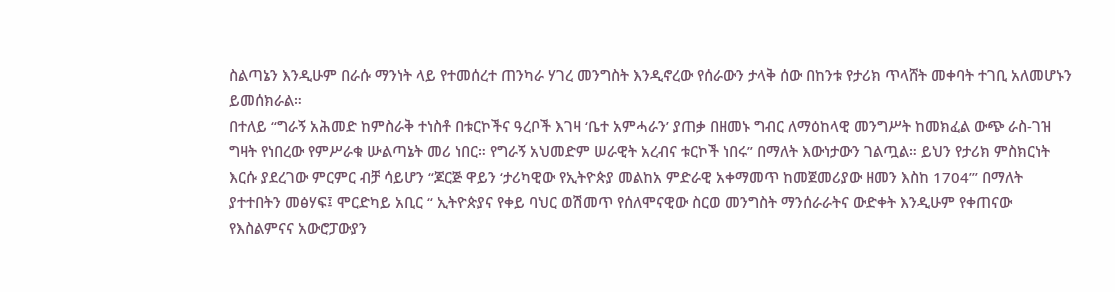ስልጣኔን እንዲሁም በራሱ ማንነት ላይ የተመሰረተ ጠንካራ ሃገረ መንግስት እንዲኖረው የሰራውን ታላቅ ሰው በከንቱ የታሪክ ጥላሸት መቀባት ተገቢ አለመሆኑን ይመሰክራል።
በተለይ “ግራኝ አሕመድ ከምስራቅ ተነስቶ በቱርኮችና ዓረቦች እገዛ ‘ቤተ አምሓራን’ ያጠቃ በዘመኑ ግብር ለማዕከላዊ መንግሥት ከመክፈል ውጭ ራስ-ገዝ ግዛት የነበረው የምሥራቁ ሡልጣኔት መሪ ነበር። የግራኝ አህመድም ሠራዊት አረብና ቱርኮች ነበሩ” በማለት እውነታውን ገልጧል። ይህን የታሪክ ምስክርነት እርሱ ያደረገው ምርምር ብቻ ሳይሆን “ጆርጅ ዋይን ‘ታሪካዊው የኢትዮጵያ መልከአ ምድራዊ አቀማመጥ ከመጀመሪያው ዘመን እስከ 1704’” በማለት ያተተበትን መፅሃፍ፤ ሞርድካይ አቢር “ ኢትዮጵያና የቀይ ባህር ወሽመጥ የሰለሞናዊው ስርወ መንግስት ማንሰራራትና ውድቀት እንዲሁም የቀጠናው የእስልምናና አውሮፓውያን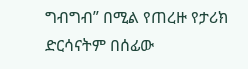ግብግብ” በሚል የጠረዙ የታሪክ ድርሳናትም በሰፊው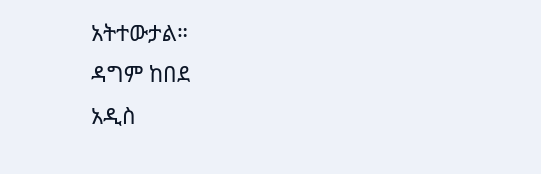አትተውታል።
ዳግም ከበደ
አዲስ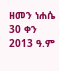ዘመን ነሐሴ 30 ቀን 2013 ዓ.ም